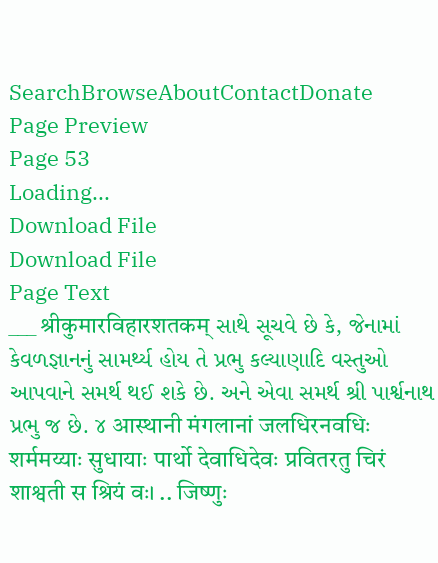SearchBrowseAboutContactDonate
Page Preview
Page 53
Loading...
Download File
Download File
Page Text
___ श्रीकुमारविहारशतकम् સાથે સૂચવે છે કે, જેનામાં કેવળજ્ઞાનનું સામર્થ્ય હોય તે પ્રભુ કલ્યાણાદિ વસ્તુઓ આપવાને સમર્થ થઈ શકે છે. અને એવા સમર્થ શ્રી પાર્શ્વનાથ પ્રભુ જ છે. ૪ आस्थानी मंगलानां जलधिरनवधिः शर्ममय्याः सुधायाः पार्थो देवाधिदेवः प्रवितरतु चिरं शाश्वती स श्रियं वः। .. जिष्णुः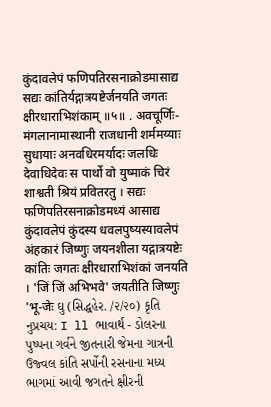कुंदावलेपं फणिपतिरसनाक्रोडमासाद्य सद्यः कांतिर्यद्गात्रयष्टेर्जनयति जगतः क्षीरधाराभिशंकाम् ॥५॥ . अवचूर्णिः- मंगलानामास्थानी राजधानी शर्ममय्याः सुधायाः अनवधिरमर्यादः जलधिः देवाधिदेवः स पार्थो वो युष्माकं चिरं शाश्वती श्रियं प्रवितरतु । सद्यः फणिपतिरसनाक्रोडमध्यं आसाद्य कुंदावलेपं कुंदस्य धवलपुष्यस्यावलेपं अंहकारं जिष्णुः जयनशीला यद्गात्रयष्टेः कांतिः जगतः क्षीरधाराभिशंकां जनयति । 'जिं जिं अभिभवे' जयतीति जिष्णुः 'भू-जेः ઘુ (સિદ્ધહેર. /૨/૨૦) કૃતિ નુપ્રચય: I ll ભાવાર્થ - ડોલરના પુષ્પના ગર્વને જીતનારી જેમના ગાત્રની ઉજ્વલ કાંતિ સર્પોની રસનાના મધ્ય ભાગમાં આવી જગતને ક્ષીરની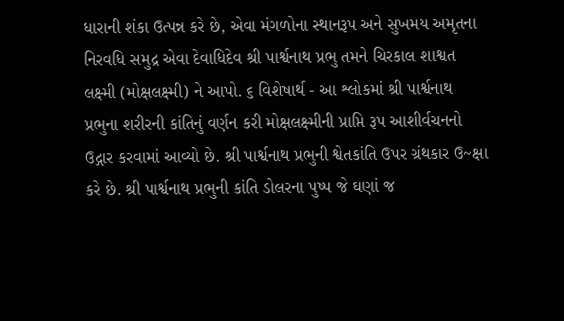ધારાની શંકા ઉત્પન્ન કરે છે, એવા મંગળોના સ્થાનરૂપ અને સુખમય અમૃતના નિરવધિ સમુદ્ર એવા દેવાધિદેવ શ્રી પાર્શ્વનાથ પ્રભુ તમને ચિરકાલ શાશ્વત લક્ષ્મી (મોક્ષલક્ષ્મી) ને આપો. ૬ વિશેષાર્થ - આ શ્લોકમાં શ્રી પાર્શ્વનાથ પ્રભુના શરીરની કાંતિનું વર્ણન કરી મોક્ષલક્ષ્મીની પ્રાપ્તિ રૂપ આશીર્વચનનો ઉદ્ગાર કરવામાં આવ્યો છે. શ્રી પાર્શ્વનાથ પ્રભુની શ્વેતકાંતિ ઉપર ગ્રંથકાર ઉ~ક્ષા કરે છે. શ્રી પાર્શ્વનાથ પ્રભુની કાંતિ ડોલરના પુષ્પ જે ઘણાં જ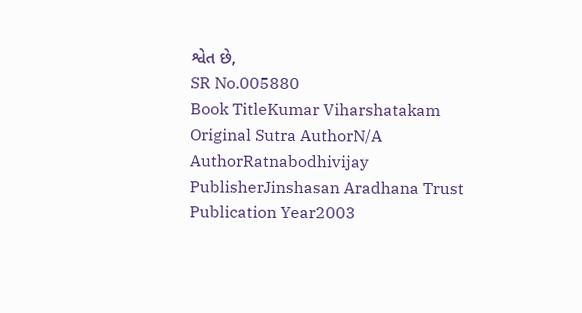શ્વેત છે,
SR No.005880
Book TitleKumar Viharshatakam
Original Sutra AuthorN/A
AuthorRatnabodhivijay
PublisherJinshasan Aradhana Trust
Publication Year2003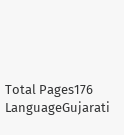Total Pages176
LanguageGujarati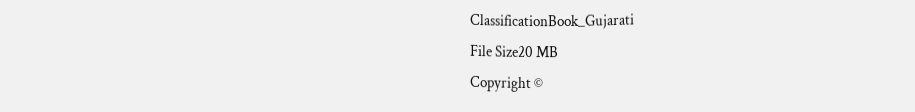ClassificationBook_Gujarati
File Size20 MB
Copyright ©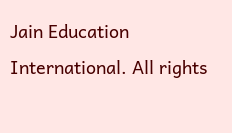Jain Education International. All rights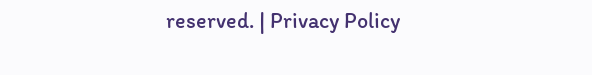reserved. | Privacy Policy